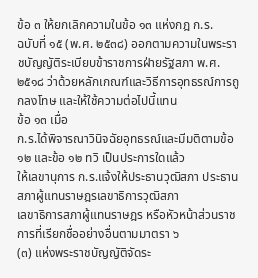ข้อ ๓ ให้ยกเลิกความในข้อ ๑๓ แห่งกฎ ก.ร.
ฉบับที่ ๑๕ (พ.ศ. ๒๕๓๘) ออกตามความในพระราชบัญญัติระเบียบข้าราชการฝ่ายรัฐสภา พ.ศ.
๒๕๑๘ ว่าด้วยหลักเกณฑ์และวิธีการอุทธรณ์การถูกลงโทษ และให้ใช้ความต่อไปนี้แทน
ข้อ ๑๓ เมื่อ
ก.ร.ได้พิจารณาวินิจฉัยอุทธรณ์และมีมติตามข้อ ๑๒ และข้อ ๑๒ ทวิ เป็นประการใดแล้ว
ให้เลขานุการ ก.ร.แจ้งให้ประธานวุฒิสภา ประธานสภาผู้แทนราษฎรเลขาธิการวุฒิสภา
เลขาธิการสภาผู้แทนราษฎร หรือหัวหน้าส่วนราชการที่เรียกชื่ออย่างอื่นตามมาตรา ๖
(๓) แห่งพระราชบัญญัติจัดระ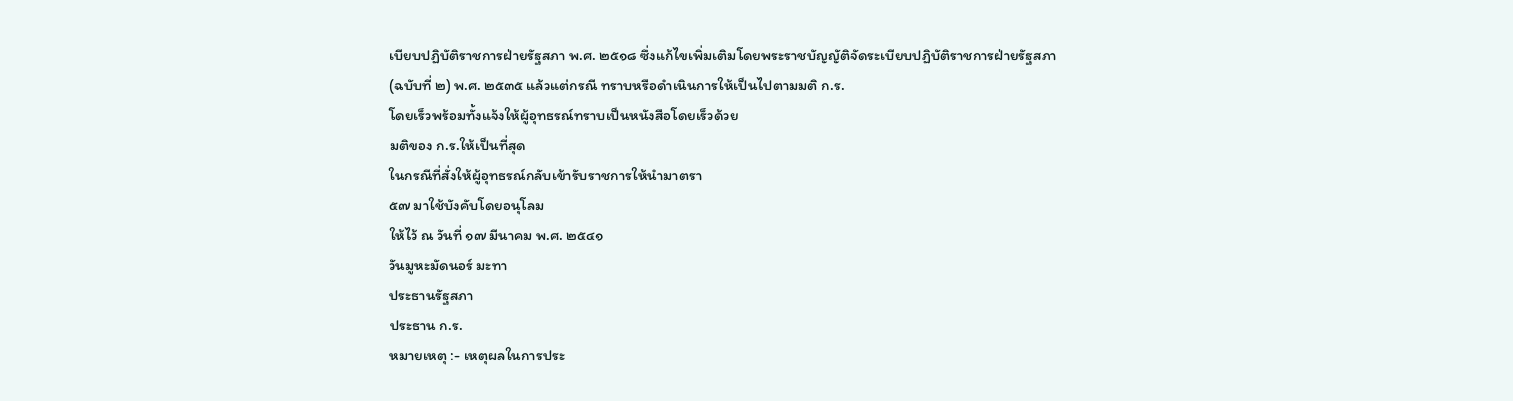เบียบปฏิบัติราชการฝ่ายรัฐสภา พ.ศ. ๒๕๑๘ ซึ่งแก้ไขเพิ่มเติมโดยพระราชบัญญัติจัดระเบียบปฏิบัติราชการฝ่ายรัฐสภา
(ฉบับที่ ๒) พ.ศ. ๒๕๓๕ แล้วแต่กรณี ทราบหรือดำเนินการให้เป็นไปตามมติ ก.ร.
โดยเร็วพร้อมทั้งแจ้งให้ผู้อุทธรณ์ทราบเป็นหนังสือโดยเร็วด้วย
มติของ ก.ร.ให้เป็นที่สุด
ในกรณีที่สั่งให้ผู้อุทธรณ์กลับเข้ารับราชการให้นำมาตรา
๕๗ มาใช้บังคับโดยอนุโลม
ให้ไว้ ณ วันที่ ๑๗ มีนาคม พ.ศ. ๒๕๔๑
วันมูหะมัดนอร์ มะทา
ประธานรัฐสภา
ประธาน ก.ร.
หมายเหตุ :- เหตุผลในการประ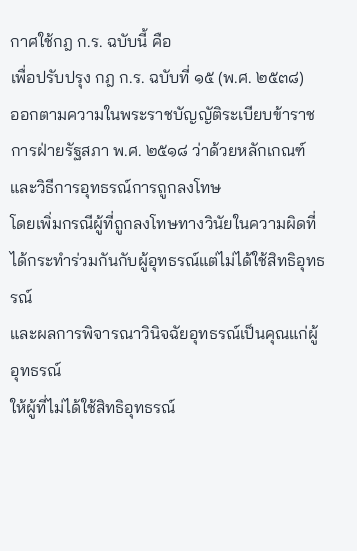กาศใช้กฎ ก.ร. ฉบับนี้ คือ
เพื่อปรับปรุง กฎ ก.ร. ฉบับที่ ๑๕ (พ.ศ. ๒๕๓๘)
ออกตามความในพระราชบัญญัติระเบียบข้าราชการฝ่ายรัฐสภา พ.ศ. ๒๕๑๘ ว่าด้วยหลักเกณฑ์และวิธีการอุทธรณ์การถูกลงโทษ
โดยเพิ่มกรณีผู้ที่ถูกลงโทษทางวินัยในความผิดที่ได้กระทำร่วมกันกับผู้อุทธรณ์แต่ไม่ได้ใช้สิทธิอุทธรณ์
และผลการพิจารณาวินิจฉัยอุทธรณ์เป็นคุณแก่ผู้อุทธรณ์
ให้ผู้ที่ไม่ได้ใช้สิทธิอุทธรณ์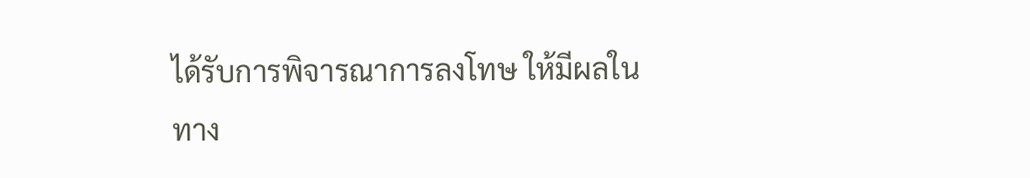ได้รับการพิจารณาการลงโทษ ให้มีผลในทาง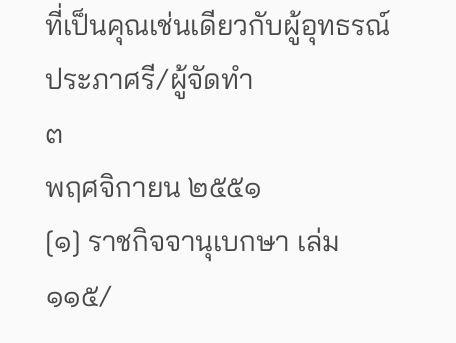ที่เป็นคุณเช่นเดียวกับผู้อุทธรณ์
ประภาศรี/ผู้จัดทำ
๓
พฤศจิกายน ๒๕๕๑
[๑] ราชกิจจานุเบกษา เล่ม
๑๑๕/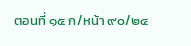ตอนที่ ๑๕ ก/หน้า ๙๐/๒๔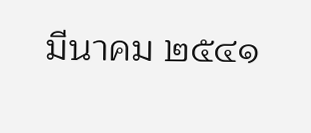มีนาคม ๒๕๔๑